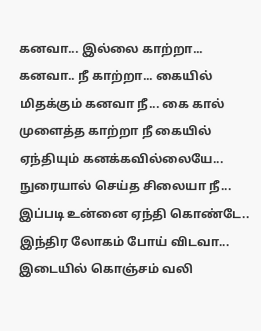கனவா... இல்லை காற்றா... கனவா.. நீ காற்றா... கையில் மிதக்கும் கனவா நீ... கை கால் முளைத்த காற்றா நீ கையில் ஏந்தியும் கனக்கவில்லையே... நுரையால் செய்த சிலையா நீ... இப்படி உன்னை ஏந்தி கொண்டே.. இந்திர லோகம் போய் விடவா... இடையில் கொஞ்சம் வலி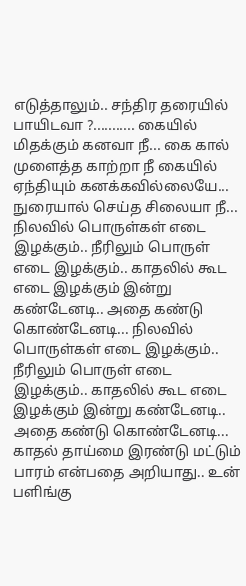எடுத்தாலும்.. சந்திர தரையில் பாயிடவா ?........... கையில் மிதக்கும் கனவா நீ... கை கால் முளைத்த காற்றா நீ கையில் ஏந்தியும் கனக்கவில்லையே... நுரையால் செய்த சிலையா நீ... நிலவில் பொருள்கள் எடை இழக்கும்.. நீரிலும் பொருள் எடை இழக்கும்.. காதலில் கூட எடை இழக்கும் இன்று கண்டேனடி.. அதை கண்டு கொண்டேனடி... நிலவில் பொருள்கள் எடை இழக்கும்.. நீரிலும் பொருள் எடை இழக்கும்.. காதலில் கூட எடை இழக்கும் இன்று கண்டேனடி.. அதை கண்டு கொண்டேனடி... காதல் தாய்மை இரண்டு மட்டும் பாரம் என்பதை அறியாது.. உன் பளிங்கு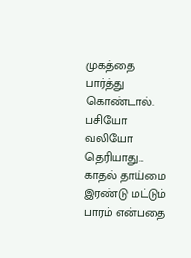முகத்தை பார்த்து கொண்டால். பசியோ வலியோ தெரியாது... காதல் தாய்மை இரண்டு மட்டும் பாரம் என்பதை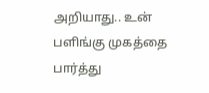அறியாது.. உன் பளிங்கு முகத்தை பார்த்து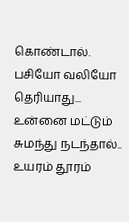கொண்டால். பசியோ வலியோ தெரியாது... உன்னை மட்டும் சுமந்து நடந்தால்.. உயரம் தூரம்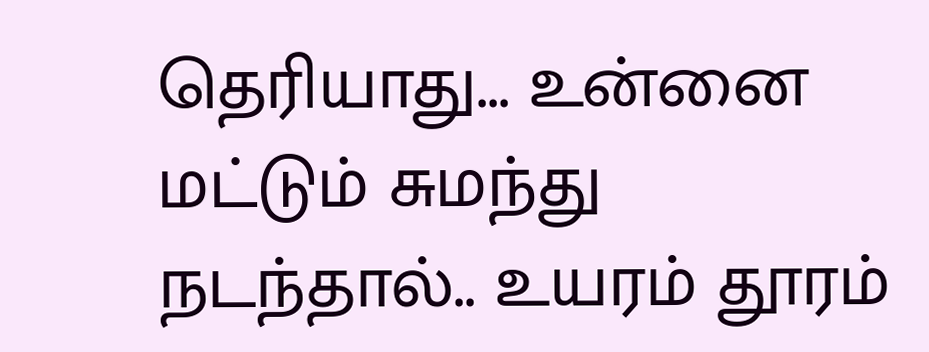தெரியாது... உன்னை மட்டும் சுமந்து நடந்தால்.. உயரம் தூரம்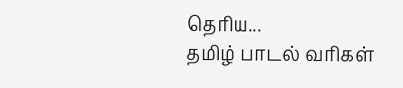தெரிய...
தமிழ் பாடல் வரிகள்